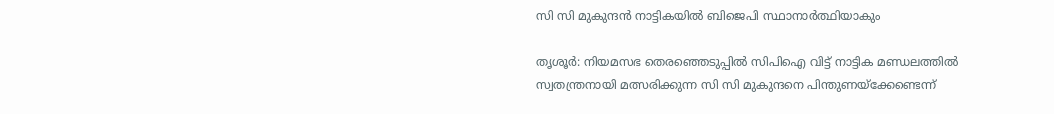സി സി മുകുന്ദന്‍ നാട്ടികയില്‍ ബിജെപി സ്ഥാനാര്‍ത്ഥിയാകും

തൃശൂര്‍: നിയമസഭ തെരഞ്ഞെടുപ്പില്‍ സിപിഐ വിട്ട് നാട്ടിക മണ്ഡലത്തില്‍ സ്വതന്ത്രനായി മത്സരിക്കുന്ന സി സി മുകുന്ദനെ പിന്തുണയ്‌ക്കേണ്ടെന്ന്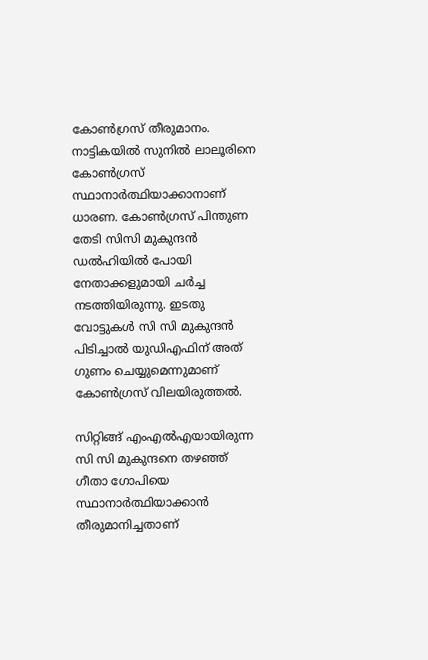കോണ്‍ഗ്രസ് തീരുമാനം. നാട്ടികയില്‍ സുനില്‍ ലാലൂരിനെ കോണ്‍ഗ്രസ് സ്ഥാനാര്‍ത്ഥിയാക്കാനാണ് ധാരണ. കോണ്‍ഗ്രസ് പിന്തുണ തേടി സിസി മുകുന്ദന്‍ ഡല്‍ഹിയില്‍ പോയി നേതാക്കളുമായി ചര്‍ച്ച നടത്തിയിരുന്നു. ഇടതു വോട്ടുകള്‍ സി സി മുകുന്ദന്‍ പിടിച്ചാല്‍ യുഡിഎഫിന് അത് ഗുണം ചെയ്യുമെന്നുമാണ് കോണ്‍ഗ്രസ് വിലയിരുത്തല്‍.

സിറ്റിങ്ങ് എംഎല്‍എയായിരുന്ന സി സി മുകുന്ദനെ തഴഞ്ഞ് ഗീതാ ഗോപിയെ സ്ഥാനാര്‍ത്ഥിയാക്കാന്‍ തീരുമാനിച്ചതാണ്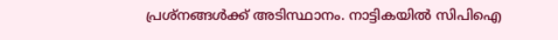പ്രശ്‌നങ്ങള്‍ക്ക് അടിസ്ഥാനം. നാട്ടികയില്‍ സിപിഐ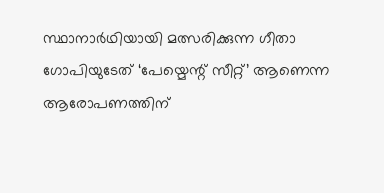സ്ഥാനാര്‍ഥിയായി മത്സരിക്കുന്ന ഗീതാ ഗോപിയുടേത് ‘പേയ്മെന്റ് സീറ്റ്’ ആണെന്ന ആരോപണത്തിന്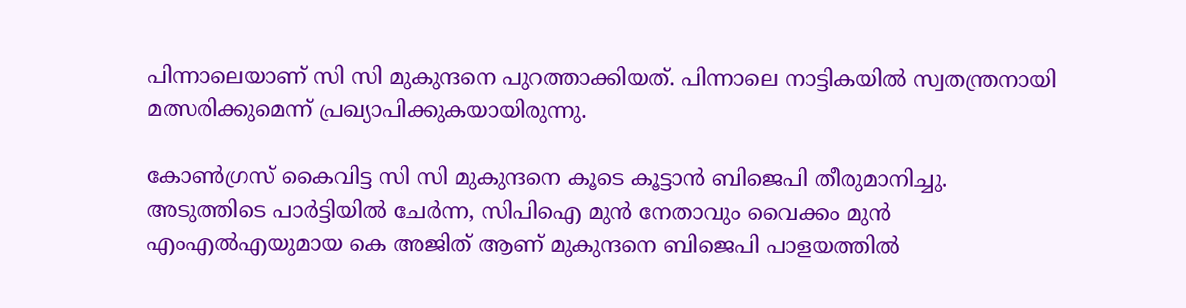പിന്നാലെയാണ് സി സി മുകുന്ദനെ പുറത്താക്കിയത്. പിന്നാലെ നാട്ടികയില്‍ സ്വതന്ത്രനായി മത്സരിക്കുമെന്ന് പ്രഖ്യാപിക്കുകയായിരുന്നു.

കോണ്‍ഗ്രസ് കൈവിട്ട സി സി മുകുന്ദനെ കൂടെ കൂട്ടാന്‍ ബിജെപി തീരുമാനിച്ചു. അടുത്തിടെ പാര്‍ട്ടിയില്‍ ചേര്‍ന്ന, സിപിഐ മുന്‍ നേതാവും വൈക്കം മുന്‍ എംഎല്‍എയുമായ കെ അജിത് ആണ് മുകുന്ദനെ ബിജെപി പാളയത്തില്‍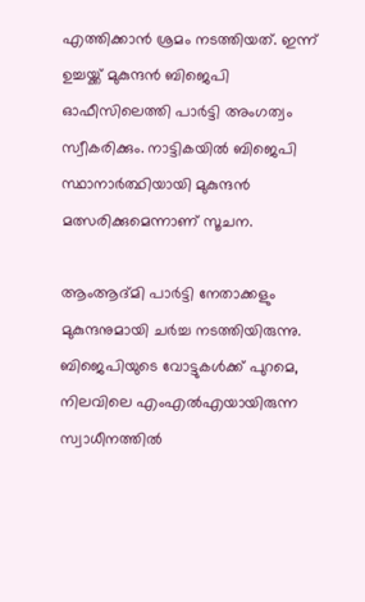എത്തിക്കാന്‍ ശ്രമം നടത്തിയത്. ഇന്ന് ഉച്ചയ്ക്ക് മുകുന്ദന്‍ ബിജെപി ഓഫീസിലെത്തി പാര്‍ട്ടി അംഗത്വം സ്വീകരിക്കും. നാട്ടികയില്‍ ബിജെപി സ്ഥാനാര്‍ത്ഥിയായി മുകുന്ദന്‍ മത്സരിക്കുമെന്നാണ് സൂചന.

ആംആദ്മി പാര്‍ട്ടി നേതാക്കളും മുകുന്ദനുമായി ചര്‍ച്ച നടത്തിയിരുന്നു. ബിജെപിയുടെ വോട്ടുകള്‍ക്ക് പുറമെ, നിലവിലെ എംഎല്‍എയായിരുന്ന സ്വാധീനത്തില്‍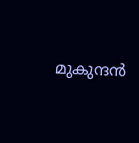മുകുന്ദന്‍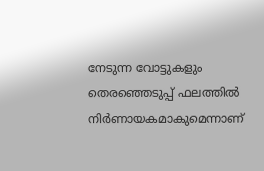നേടുന്ന വോട്ടുകളും തെരഞ്ഞെടുപ്പ് ഫലത്തില്‍ നിര്‍ണായകമാകുമെന്നാണ്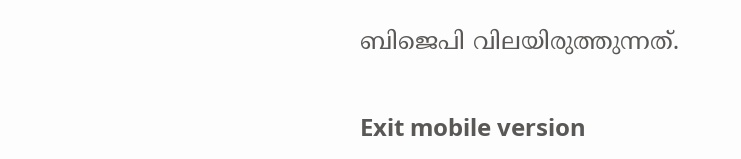ബിജെപി വിലയിരുത്തുന്നത്.

Exit mobile version